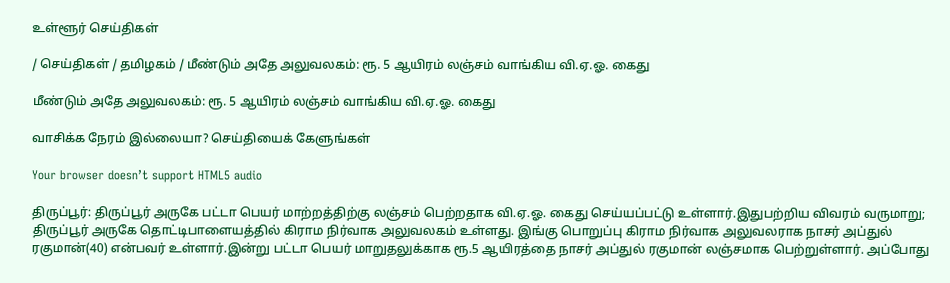உள்ளூர் செய்திகள்

/ செய்திகள் / தமிழகம் / மீண்டும் அதே அலுவலகம்: ரூ. 5 ஆயிரம் லஞ்சம் வாங்கிய வி.ஏ.ஓ. கைது

மீண்டும் அதே அலுவலகம்: ரூ. 5 ஆயிரம் லஞ்சம் வாங்கிய வி.ஏ.ஓ. கைது

வாசிக்க நேரம் இல்லையா? செய்தியைக் கேளுங்கள்

Your browser doesn’t support HTML5 audio

திருப்பூர்: திருப்பூர் அருகே பட்டா பெயர் மாற்றத்திற்கு லஞ்சம் பெற்றதாக வி.ஏ.ஓ. கைது செய்யப்பட்டு உள்ளார்.இதுபற்றிய விவரம் வருமாறு; திருப்பூர் அருகே தொட்டிபாளையத்தில் கிராம நிர்வாக அலுவலகம் உள்ளது. இங்கு பொறுப்பு கிராம நிர்வாக அலுவலராக நாசர் அப்துல் ரகுமான்(40) என்பவர் உள்ளார்.இன்று பட்டா பெயர் மாறுதலுக்காக ரூ.5 ஆயிரத்தை நாசர் அப்துல் ரகுமான் லஞ்சமாக பெற்றுள்ளார். அப்போது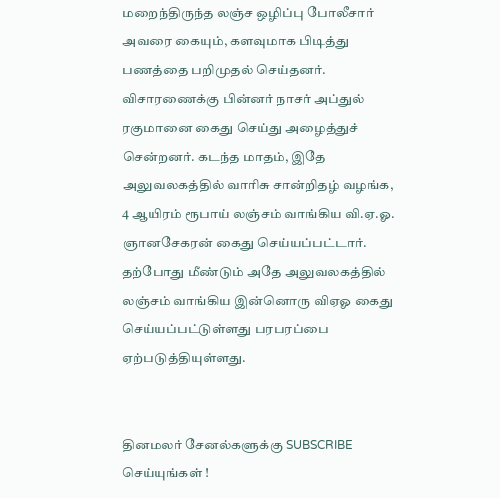மறைந்திருந்த லஞ்ச ஒழிப்பு போலீசார் அவரை கையும், களவுமாக பிடித்து பணத்தை பறிமுதல் செய்தனர். விசாரணைக்கு பின்னர் நாசர் அப்துல் ரகுமானை கைது செய்து அழைத்துச் சென்றனர். கடந்த மாதம், இதே அலுவலகத்தில் வாரிசு சான்றிதழ் வழங்க, 4 ஆயிரம் ரூபாய் லஞ்சம் வாங்கிய வி.ஏ.ஓ. ஞானசேகரன் கைது செய்யப்பட்டார். தற்போது மீண்டும் அதே அலுவலகத்தில் லஞ்சம் வாங்கிய இன்னொரு விஏஓ கைது செய்யப்பட்டுள்ளது பரபரப்பை ஏற்படுத்தியுள்ளது.


தினமலர் சேனல்களுக்கு SUBSCRIBE செய்யுங்கள் !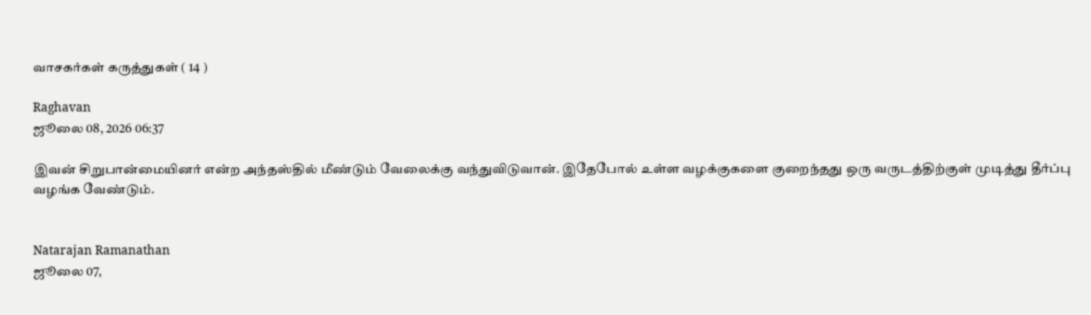வாசகர்கள் கருத்துகள் ( 14 )

Raghavan
ஜூலை 08, 2026 06:37

இவன் சிறுபான்மையினர் என்ற அந்தஸ்தில் மீண்டும் வேலைக்கு வந்துவிடுவான். இதேபோல் உள்ள வழக்குகளை குறைந்தது ஒரு வருடத்திற்குள் முடித்து தீர்ப்பு வழங்க வேண்டும்.


Natarajan Ramanathan
ஜூலை 07,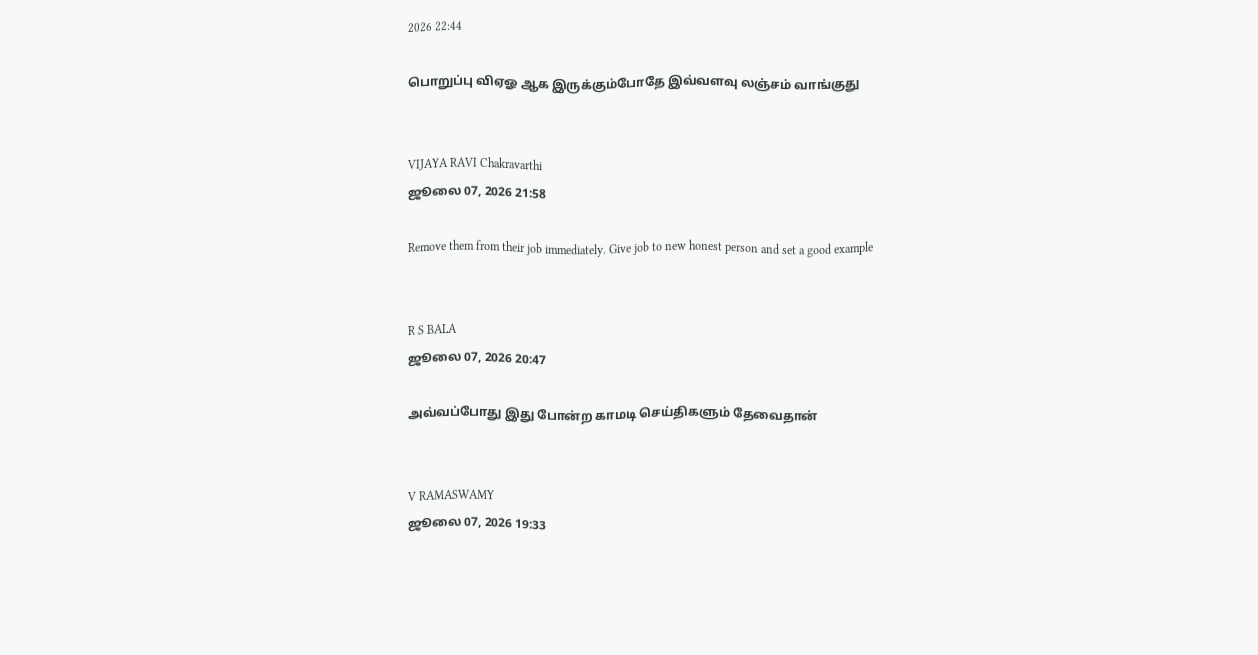2026 22:44

பொறுப்பு விஏஓ ஆக இருக்கும்போதே இவ்வளவு லஞ்சம் வாங்குது


VIJAYA RAVI Chakravarthi
ஜூலை 07, 2026 21:58

Remove them from their job immediately. Give job to new honest person and set a good example


R S BALA
ஜூலை 07, 2026 20:47

அவ்வப்போது இது போன்ற காமடி செய்திகளும் தேவைதான்


V RAMASWAMY
ஜூலை 07, 2026 19:33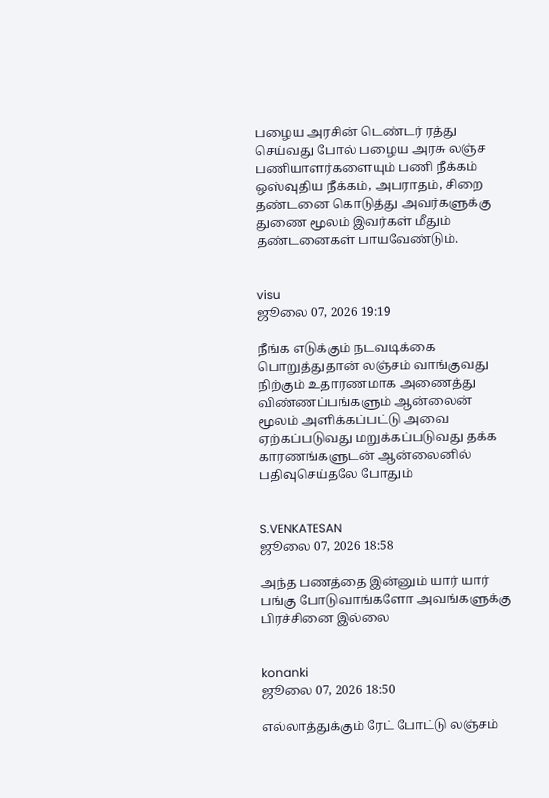பழைய அரசின் டெண்டர் ரத்து செய்வது போல் பழைய அரசு லஞ்ச பணியாளர்களையும் பணி நீக்கம் ஒஸ்வுதிய நீக்கம், அபராதம், சிறை தண்டனை கொடுத்து அவர்களுக்கு துணை மூலம் இவர்கள் மீதும் தண்டனைகள் பாயவேண்டும்.


visu
ஜூலை 07, 2026 19:19

நீங்க எடுக்கும் நடவடிக்கை பொறுத்துதான் லஞ்சம் வாங்குவது நிற்கும் உதாரணமாக அணைத்து விண்ணப்பங்களும் ஆன்லைன் மூலம் அளிக்கப்பட்டு அவை ஏற்கப்படுவது மறுக்கப்படுவது தக்க காரணங்களுடன் ஆன்லைனில் பதிவுசெய்தலே போதும்


S.VENKATESAN
ஜூலை 07, 2026 18:58

அந்த பணத்தை இன்னும் யார் யார் பங்கு போடுவாங்களோ அவங்களுக்கு பிரச்சினை இல்லை


konanki
ஜூலை 07, 2026 18:50

எல்லாத்துக்கும் ரேட் போட்டு லஞ்சம்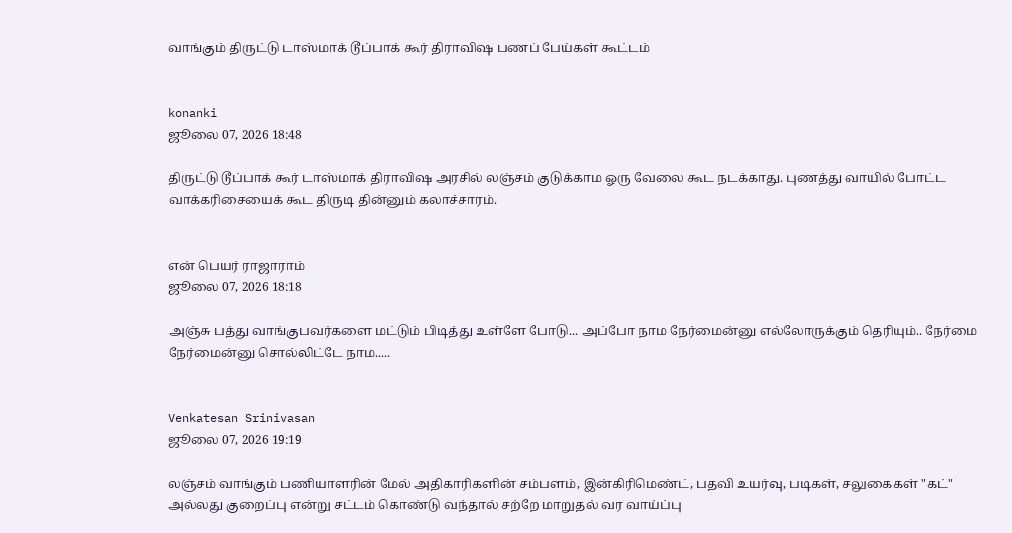வாங்கும் திருட்டு டாஸ்மாக் டூப்பாக் கூர் திராவிஷ பணப் பேய்கள் கூட்டம்


konanki
ஜூலை 07, 2026 18:48

திருட்டு டூப்பாக் கூர் டாஸ்மாக் திராவிஷ அரசில் லஞ்சம் குடுக்காம ஓரு வேலை கூட நடக்காது. புணத்து வாயில் போட்ட வாக்கரிசையைக் கூட திருடி தின்னும் கலாச்சாரம்.


என் பெயர் ராஜாராம்
ஜூலை 07, 2026 18:18

அஞ்சு பத்து வாங்குபவர்களை மட்டும் பிடித்து உள்ளே போடு... அப்போ நாம நேர்மைன்னு எல்லோருக்கும் தெரியும்.. நேர்மை நேர்மைன்னு சொல்லிட்டே நாம.....


Venkatesan Srinivasan
ஜூலை 07, 2026 19:19

லஞ்சம் வாங்கும் பணியாளரின் மேல் அதிகாரிகளின் சம்பளம், இன்கிரிமெண்ட், பதவி உயர்வு, படிகள், சலுகைகள் "கட்" அல்லது குறைப்பு என்று சட்டம் கொண்டு வந்தால் சற்றே மாறுதல் வர வாய்ப்பு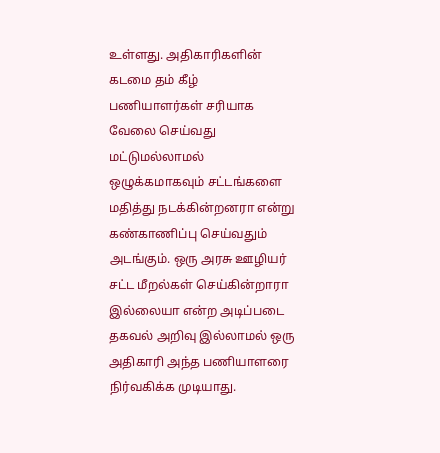உள்ளது. அதிகாரிகளின் கடமை தம் கீழ் பணியாளர்கள் சரியாக வேலை செய்வது மட்டுமல்லாமல் ஒழுக்கமாகவும் சட்டங்களை மதித்து நடக்கின்றனரா என்று கண்காணிப்பு செய்வதும் அடங்கும். ஒரு அரசு ஊழியர் சட்ட மீறல்கள் செய்கின்றாரா இல்லையா என்ற அடிப்படை தகவல் அறிவு இல்லாமல் ஒரு அதிகாரி அந்த பணியாளரை நிர்வகிக்க முடியாது.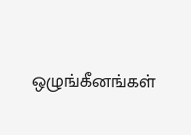ஒழுங்கீனங்கள்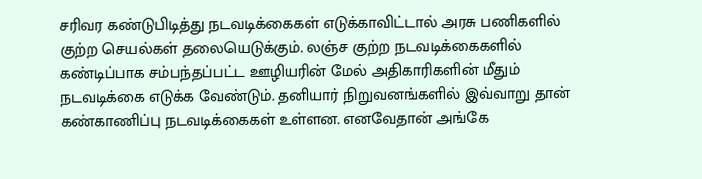சரிவர கண்டுபிடித்து நடவடிக்கைகள் எடுக்காவிட்டால் அரசு பணிகளில் குற்ற செயல்கள் தலையெடுக்கும். லஞ்ச குற்ற நடவடிக்கைகளில் கண்டிப்பாக சம்பந்தப்பட்ட ஊழியரின் மேல் அதிகாரிகளின் மீதும் நடவடிக்கை எடுக்க வேண்டும். தனியார் நிறுவனங்களில் இவ்வாறு தான் கண்காணிப்பு நடவடிக்கைகள் உள்ளன. எனவேதான் அங்கே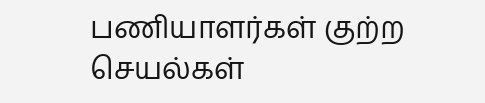பணியாளர்கள் குற்ற செயல்கள்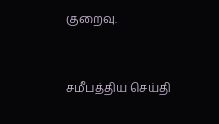குறைவு.


சமீபத்திய செய்தி